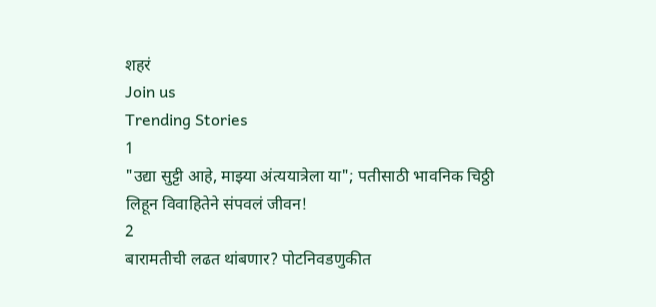शहरं
Join us
Trending Stories
1
"उद्या सुट्टी आहे, माझ्या अंत्ययात्रेला या"; पतीसाठी भावनिक चिठ्ठी लिहून विवाहितेने संपवलं जीवन!
2
बारामतीची लढत थांबणार? पोटनिवडणुकीत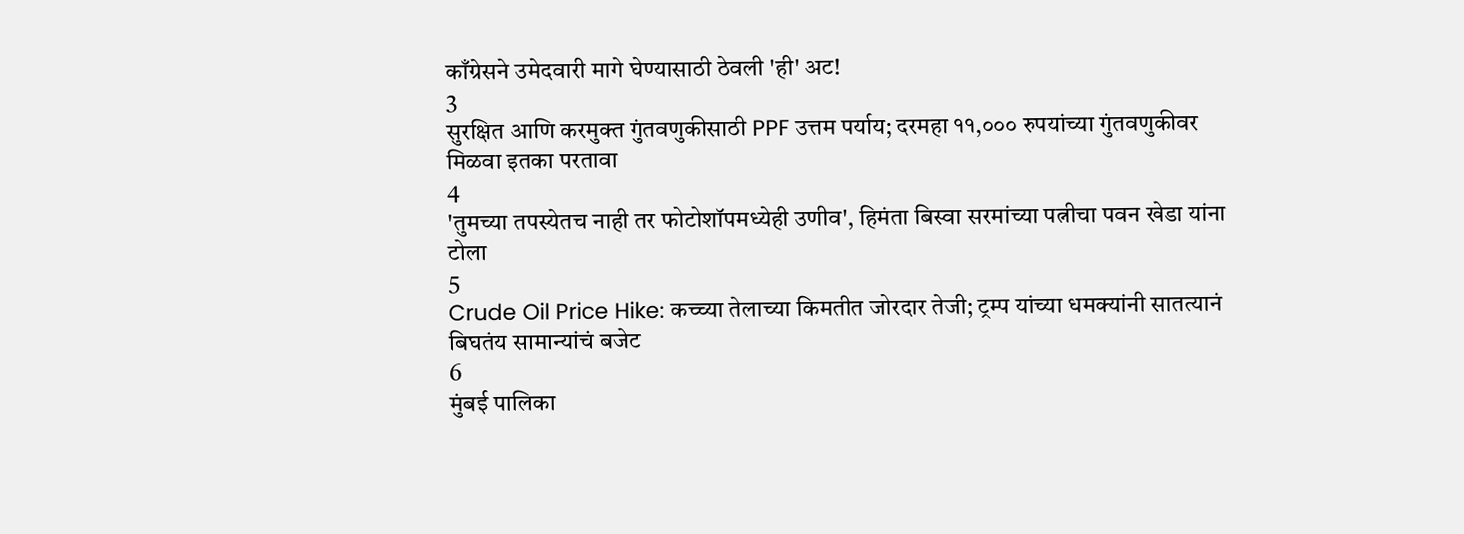काँग्रेसने उमेदवारी मागे घेण्यासाठी ठेवली 'ही' अट!
3
सुरक्षित आणि करमुक्त गुंतवणुकीसाठी PPF उत्तम पर्याय; दरमहा ११,००० रुपयांच्या गुंतवणुकीवर मिळवा इतका परतावा
4
'तुमच्या तपस्येतच नाही तर फोटोशॉपमध्येही उणीव', हिमंता बिस्वा सरमांच्या पत्नीचा पवन खेडा यांना टोला
5
Crude Oil Price Hike: कच्च्या तेलाच्या किमतीत जोरदार तेजी; ट्रम्प यांच्या धमक्यांनी सातत्यानं बिघतंय सामान्यांचं बजेट
6
मुंबई पालिका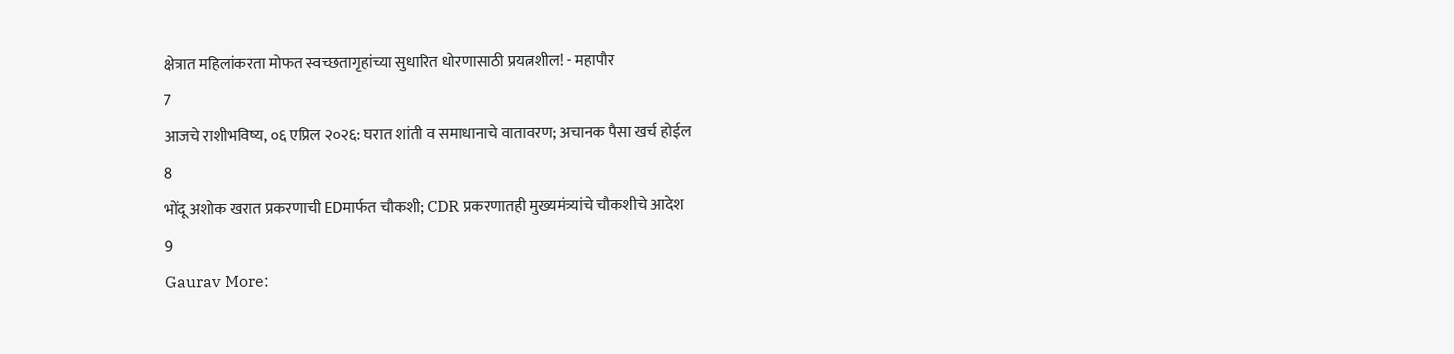क्षेत्रात महिलांकरता मोफत स्वच्छतागृहांच्या सुधारित धोरणासाठी प्रयत्नशील! - महापौर
7
आजचे राशीभविष्य, ०६ एप्रिल २०२६: घरात शांती व समाधानाचे वातावरण; अचानक पैसा खर्च होईल
8
भोंदू अशोक खरात प्रकरणाची EDमार्फत चौकशी; CDR प्रकरणातही मुख्यमंत्र्यांचे चौकशीचे आदेश
9
Gaurav More: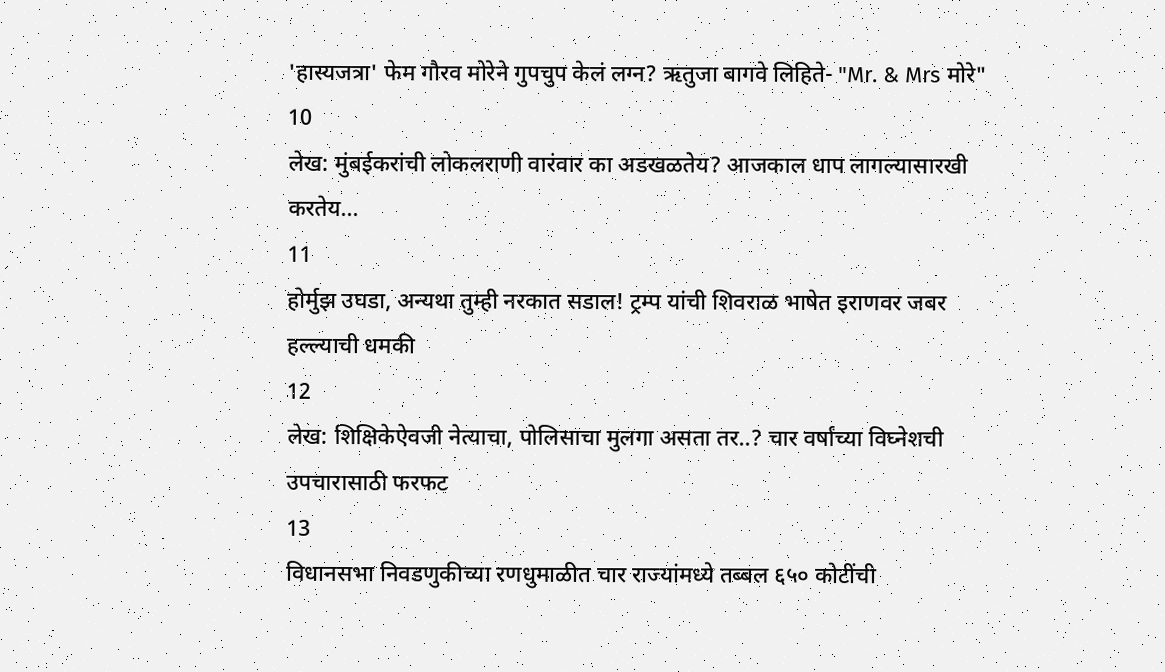'हास्यजत्रा' फेम गौरव मोरेने गुपचुप केलं लग्न? ऋतुजा बागवे लिहिते- "Mr. & Mrs मोरे"
10
लेख: मुंबईकरांची लोकलराणी वारंवार का अडखळतेय? आजकाल धाप लागल्यासारखी करतेय...
11
होर्मुझ उघडा, अन्यथा तुम्ही नरकात सडाल! ट्रम्प यांची शिवराळ भाषेत इराणवर जबर हल्ल्याची धमकी
12
लेख: शिक्षिकेऐवजी नेत्याचा, पोलिसाचा मुलगा असता तर..? चार वर्षांच्या विघ्नेशची उपचारासाठी फरफट
13
विधानसभा निवडणुकीच्या रणधुमाळीत चार राज्यांमध्ये तब्बल ६५० कोटींची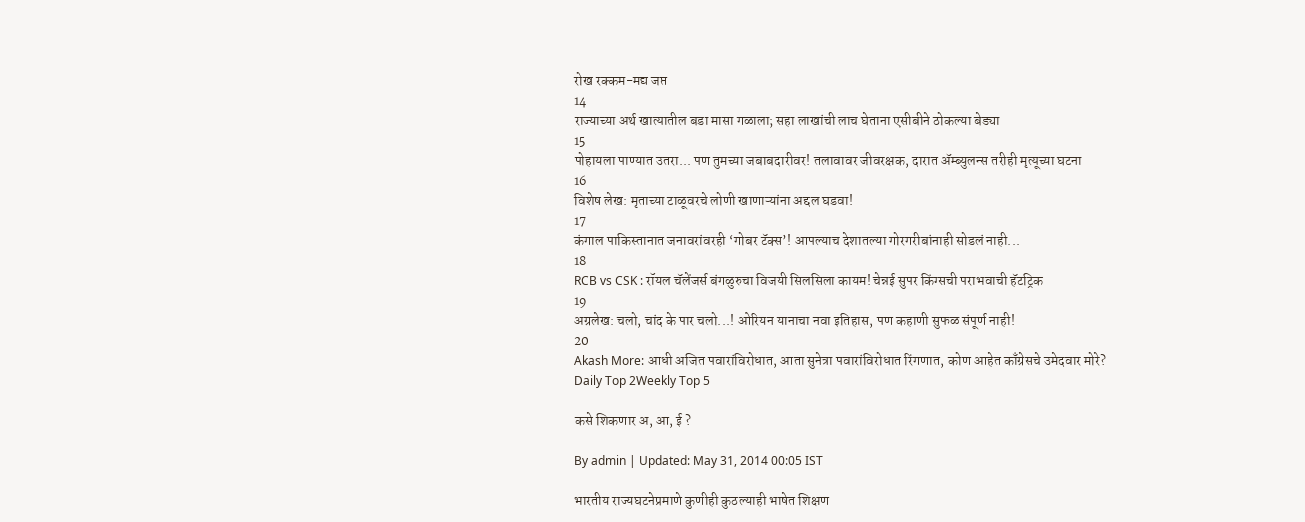रोख रक्कम-मद्य जप्त
14
राज्याच्या अर्थ खात्यातील बडा मासा गळाला; सहा लाखांची लाच घेताना एसीबीने ठोकल्या बेड्या
15
पोहायला पाण्यात उतरा... पण तुमच्या जबाबदारीवर! तलावावर जीवरक्षक, दारात ॲम्ब्युलन्स तरीही मृत्यूच्या घटना
16
विशेष लेख: मृताच्या टाळूवरचे लोणी खाणाऱ्यांना अद्दल घडवा!
17
कंगाल पाकिस्तानात जनावरांवरही ‘गोबर टॅक्स’! आपल्याच देशातल्या गोरगरीबांनाही सोडलं नाही...
18
RCB vs CSK : रॉयल चॅलेंजर्स बंगळुरुचा विजयी सिलसिला कायम! चेन्नई सुपर किंग्सची पराभवाची हॅटट्रिक
19
अग्रलेख: चलो, चांद के पार चलो...! ओरियन यानाचा नवा इतिहास, पण कहाणी सुफळ संपूर्ण नाही!
20
Akash More: आधी अजित पवारांविरोधात, आता सुनेत्रा पवारांविरोधात रिंगणात, कोण आहेत काँग्रेसचे उमेदवार मोरे?
Daily Top 2Weekly Top 5

कसे शिकणार अ, आ, ई ?

By admin | Updated: May 31, 2014 00:05 IST

भारतीय राज्यघटनेप्रमाणे कुणीही कुठल्याही भाषेत शिक्षण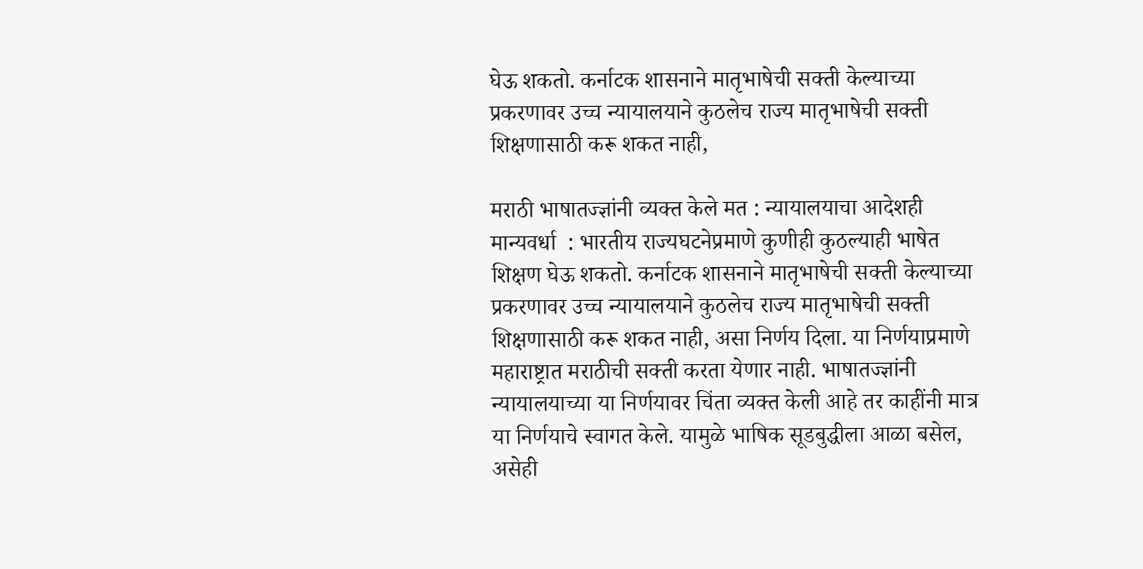घेऊ शकतो. कर्नाटक शासनाने मातृभाषेची सक्ती केल्याच्या प्रकरणावर उच्च न्यायालयाने कुठलेच राज्य मातृभाषेची सक्ती शिक्षणासाठी करू शकत नाही,

मराठी भाषातज्ज्ञांनी व्यक्त केले मत : न्यायालयाचा आदेशही मान्यवर्धा  : भारतीय राज्यघटनेप्रमाणे कुणीही कुठल्याही भाषेत शिक्षण घेऊ शकतो. कर्नाटक शासनाने मातृभाषेची सक्ती केल्याच्या प्रकरणावर उच्च न्यायालयाने कुठलेच राज्य मातृभाषेची सक्ती शिक्षणासाठी करू शकत नाही, असा निर्णय दिला. या निर्णयाप्रमाणे महाराष्ट्रात मराठीची सक्ती करता येणार नाही. भाषातज्ज्ञांनी न्यायालयाच्या या निर्णयावर चिंता व्यक्त केली आहे तर काहींनी मात्र या निर्णयाचे स्वागत केले. यामुळे भाषिक सूडबुद्धीला आळा बसेल, असेही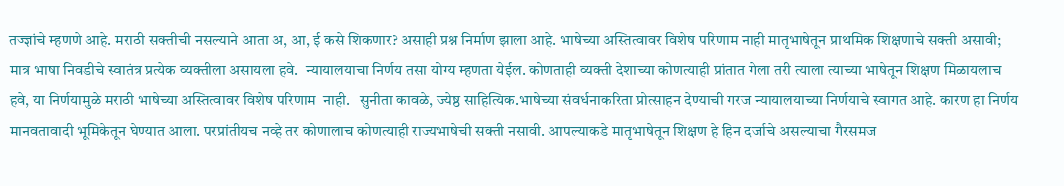तज्ज्ञांचे म्हणणे आहे. मराठी सक्तीची नसल्याने आता अ, आ, ई कसे शिकणार? असाही प्रश्न निर्माण झाला आहे. भाषेच्या अस्तित्वावर विशेष परिणाम नाही मातृभाषेतून प्राथमिक शिक्षणाचे सक्ती असावी; मात्र भाषा निवडीचे स्वातंत्र प्रत्येक व्यक्तीला असायला हवे.  न्यायालयाचा निर्णय तसा योग्य म्हणता येईल. कोणताही व्यक्ती देशाच्या कोणत्याही प्रांतात गेला तरी त्याला त्याच्या भाषेतून शिक्षण मिळायलाच हवे, या निर्णयामुळे मराठी भाषेच्या अस्तित्वावर विशेष परिणाम  नाही.   सुनीता कावळे, ज्येष्ठ साहित्यिक.भाषेच्या संवर्धनाकरिता प्रोत्साहन देण्याची गरज न्यायालयाच्या निर्णयाचे स्वागत आहे. कारण हा निर्णय मानवतावादी भूमिकेतून घेण्यात आला. परप्रांतीयच नव्हे तर कोणालाच कोणत्याही राज्यभाषेची सक्ती नसावी. आपल्याकडे मातृभाषेतून शिक्षण हे हिन दर्जाचे असल्याचा गैरसमज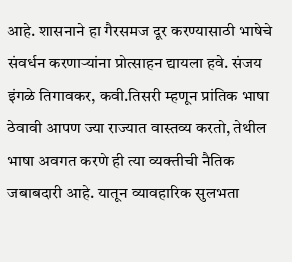आहे. शासनाने हा गैरसमज दूर करण्यासाठी भाषेचे संवर्धन करणार्‍यांना प्रोत्साहन द्यायला हवे. संजय इंगळे तिगावकर, कवी.तिसरी म्हणून प्रांतिक भाषा ठेवावी आपण ज्या राज्यात वास्तव्य करतो, तेथील भाषा अवगत करणे ही त्या व्यक्तीची नैतिक जबाबदारी आहे. यातून व्यावहारिक सुलभता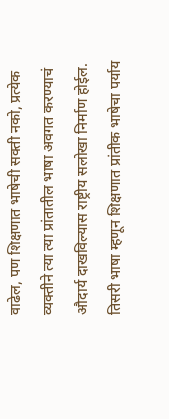वाढेल, पण शिक्षणात भाषेची सक्ती नको, प्रत्येक व्यक्तीने त्या त्या प्रांतातील भाषा अवगत करण्याचं औदार्य दाखविल्यास राष्ट्रीय सलोखा निर्माण होईल. तिसरी भाषा म्हणून शिक्षणात प्रांतीक भाषेचा पर्याय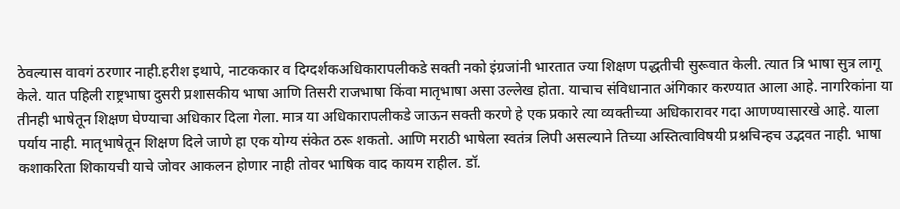ठेवल्यास वावगं ठरणार नाही.हरीश इथापे, नाटककार व दिग्दर्शकअधिकारापलीकडे सक्ती नको इंग्रजांनी भारतात ज्या शिक्षण पद्धतीची सुरूवात केली. त्यात त्रि भाषा सुत्र लागू केले. यात पहिली राष्ट्रभाषा दुसरी प्रशासकीय भाषा आणि तिसरी राजभाषा किंवा मातृभाषा असा उल्लेख होता. याचाच संविधानात अंगिकार करण्यात आला आहे. नागरिकांना या तीनही भाषेतून शिक्षण घेण्याचा अधिकार दिला गेला. मात्र या अधिकारापलीकडे जाऊन सक्ती करणे हे एक प्रकारे त्या व्यक्तीच्या अधिकारावर गदा आणण्यासारखे आहे. याला पर्याय नाही. मातृभाषेतून शिक्षण दिले जाणे हा एक योग्य संकेत ठरू शकतो. आणि मराठी भाषेला स्वतंत्र लिपी असल्याने तिच्या अस्तित्वाविषयी प्रश्नचिन्हच उद्भवत नाही. भाषा कशाकरिता शिकायची याचे जोवर आकलन होणार नाही तोवर भाषिक वाद कायम राहील. डॉ.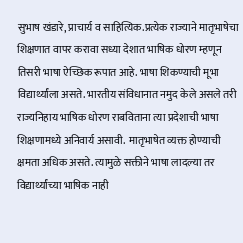सुभाष खंडारे, प्राचार्य व साहित्यिक.प्रत्येक राज्याने मातृभाषेचा शिक्षणात वापर करावा सध्या देशात भाषिक धोरण म्हणून तिसरी भाषा ऐच्छिक रूपात आहे. भाषा शिकण्याची मूभा विद्यार्थ्यांला असते. भारतीय संविधानात नमुद केले असले तरी राज्यनिहाय भाषिक धोरण राबविताना त्या प्रदेशाची भाषा शिक्षणामध्ये अनिवार्य असावी.  मातृभाषेत व्यक्त होण्याची क्षमता अधिक असते. त्यामुळे सक्तीने भाषा लादल्या तर विद्यार्थ्यांच्या भाषिक नाही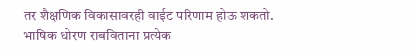तर शैक्षणिक विकासावरही वाईट परिणाम होऊ शकतो. भाषिक धोरण राबविताना प्रत्येक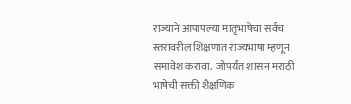राज्याने आपापल्या मातृभाषेचा सर्वच स्तरावरील शिक्षणात राज्यभाषा म्हणून समावेश करावा.  जोपर्यंत शासन मराठी भाषेची सक्ती शैक्षणिक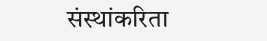संस्थांकरिता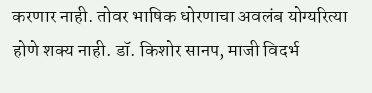करणार नाही. तोवर भाषिक धोरणाचा अवलंब योग्यरित्या होणे शक्य नाही. डॉ. किशोर सानप, माजी विदर्भ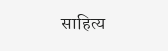साहित्य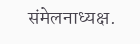संमेलनाध्यक्ष.